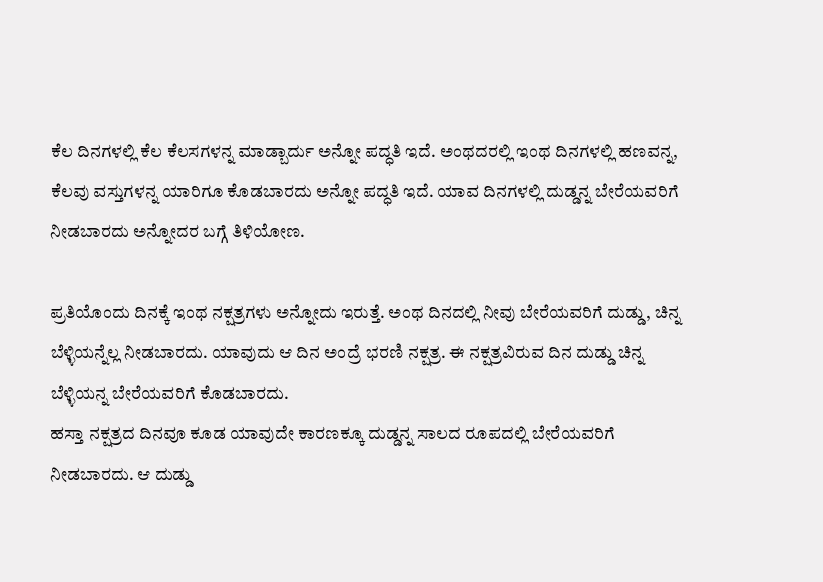ಕೆಲ ದಿನಗಳಲ್ಲಿ ಕೆಲ ಕೆಲಸಗಳನ್ನ ಮಾಡ್ಬಾರ್ದು ಅನ್ನೋ ಪದ್ಧತಿ ಇದೆ. ಅಂಥದರಲ್ಲಿ ಇಂಥ ದಿನಗಳಲ್ಲಿ ಹಣವನ್ನ, ಕೆಲವು ವಸ್ತುಗಳನ್ನ ಯಾರಿಗೂ ಕೊಡಬಾರದು ಅನ್ನೋ ಪದ್ಧತಿ ಇದೆ. ಯಾವ ದಿನಗಳಲ್ಲಿ ದುಡ್ಡನ್ನ ಬೇರೆಯವರಿಗೆ ನೀಡಬಾರದು ಅನ್ನೋದರ ಬಗ್ಗೆ ತಿಳಿಯೋಣ.

ಪ್ರತಿಯೊಂದು ದಿನಕ್ಕೆ ಇಂಥ ನಕ್ಷತ್ರಗಳು ಅನ್ನೋದು ಇರುತ್ತೆ. ಅಂಥ ದಿನದಲ್ಲಿ ನೀವು ಬೇರೆಯವರಿಗೆ ದುಡ್ಡು, ಚಿನ್ನ ಬೆಳ್ಳಿಯನ್ನೆಲ್ಲ ನೀಡಬಾರದು. ಯಾವುದು ಆ ದಿನ ಅಂದ್ರೆ ಭರಣಿ ನಕ್ಷತ್ರ. ಈ ನಕ್ಷತ್ರವಿರುವ ದಿನ ದುಡ್ಡು ಚಿನ್ನ ಬೆಳ್ಳಿಯನ್ನ ಬೇರೆಯವರಿಗೆ ಕೊಡಬಾರದು.
ಹಸ್ತಾ ನಕ್ಷತ್ರದ ದಿನವೂ ಕೂಡ ಯಾವುದೇ ಕಾರಣಕ್ಕೂ ದುಡ್ಡನ್ನ ಸಾಲದ ರೂಪದಲ್ಲಿ ಬೇರೆಯವರಿಗೆ ನೀಡಬಾರದು. ಆ ದುಡ್ಡು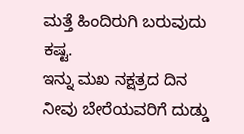ಮತ್ತೆ ಹಿಂದಿರುಗಿ ಬರುವುದು ಕಷ್ಟ.
ಇನ್ನು ಮಖ ನಕ್ಷತ್ರದ ದಿನ ನೀವು ಬೇರೆಯವರಿಗೆ ದುಡ್ಡು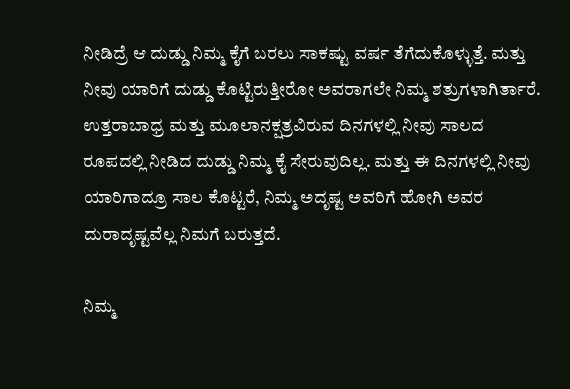ನೀಡಿದ್ರೆ ಆ ದುಡ್ಡು ನಿಮ್ಮ ಕೈಗೆ ಬರಲು ಸಾಕಷ್ಟು ವರ್ಷ ತೆಗೆದುಕೊಳ್ಳುತ್ತೆ. ಮತ್ತು ನೀವು ಯಾರಿಗೆ ದುಡ್ಡು ಕೊಟ್ಟಿರುತ್ತೀರೋ ಅವರಾಗಲೇ ನಿಮ್ಮ ಶತ್ರುಗಳಾಗಿರ್ತಾರೆ.
ಉತ್ತರಾಬಾಧ್ರ ಮತ್ತು ಮೂಲಾನಕ್ಷತ್ರವಿರುವ ದಿನಗಳಲ್ಲಿ ನೀವು ಸಾಲದ ರೂಪದಲ್ಲಿ ನೀಡಿದ ದುಡ್ಡು ನಿಮ್ಮ ಕೈ ಸೇರುವುದಿಲ್ಲ. ಮತ್ತು ಈ ದಿನಗಳಲ್ಲಿ ನೀವು ಯಾರಿಗಾದ್ರೂ ಸಾಲ ಕೊಟ್ಟರೆ, ನಿಮ್ಮ ಅದೃಷ್ಟ ಅವರಿಗೆ ಹೋಗಿ ಅವರ ದುರಾದೃಷ್ಟವೆಲ್ಲ ನಿಮಗೆ ಬರುತ್ತದೆ.

ನಿಮ್ಮ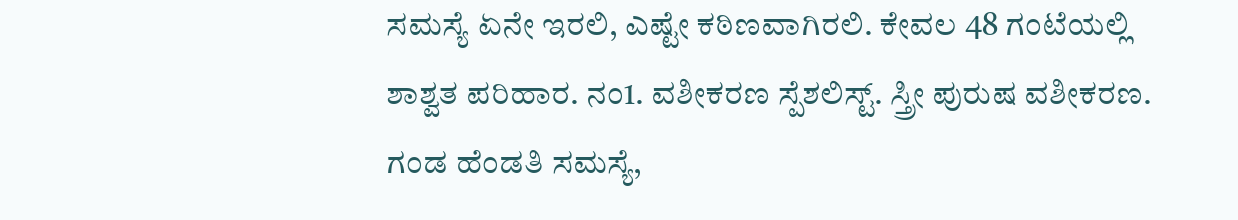ಸಮಸ್ಯೆ ಏನೇ ಇರಲಿ, ಎಷ್ಟೇ ಕಠಿಣವಾಗಿರಲಿ. ಕೇವಲ 48 ಗಂಟೆಯಲ್ಲಿ ಶಾಶ್ವತ ಪರಿಹಾರ. ನಂ1. ವಶೀಕರಣ ಸ್ಪೆಶಲಿಸ್ಟ್. ಸ್ತ್ರೀ ಪುರುಷ ವಶೀಕರಣ. ಗಂಡ ಹೆಂಡತಿ ಸಮಸ್ಯೆ,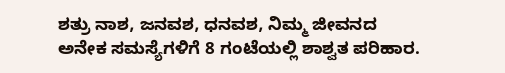ಶತ್ರು ನಾಶ, ಜನವಶ, ಧನವಶ, ನಿಮ್ಮ ಜೀವನದ ಅನೇಕ ಸಮಸ್ಯೆಗಳಿಗೆ 8 ಗಂಟೆಯಲ್ಲಿ ಶಾಶ್ವತ ಪರಿಹಾರ.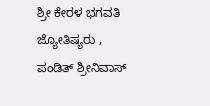ಶ್ರೀ ಕೇರಳ ಭಗವತಿ ಜ್ಯೋತಿಷ್ಯರು , ಪಂಡಿತ್ ಶ್ರೀನಿವಾಸ್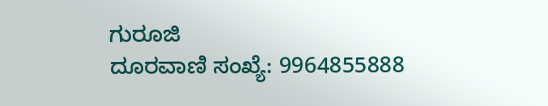ಗುರೂಜಿ
ದೂರವಾಣಿ ಸಂಖ್ಯೆ: 9964855888